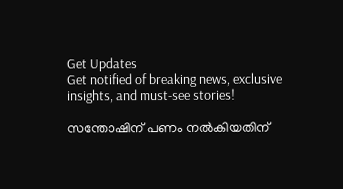Get Updates
Get notified of breaking news, exclusive insights, and must-see stories!

സന്തോഷിന് പണം നല്‍കിയതിന്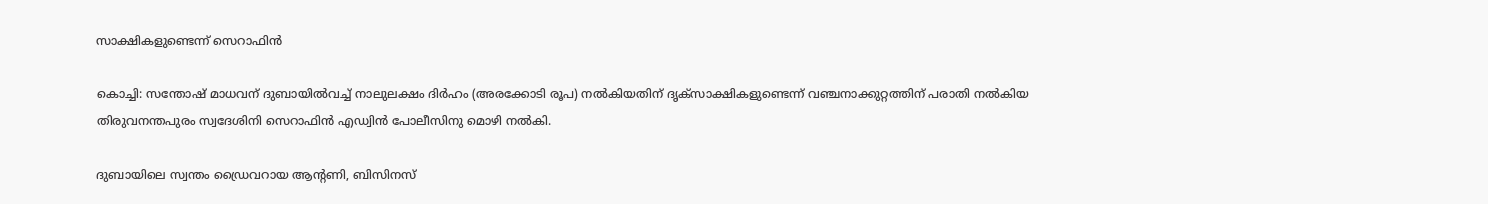സാക്ഷികളുണ്ടെന്ന് സെറാഫിന്‍

കൊച്ചി: സന്തോഷ്‌ മാധവന്‌ ദുബായില്‍വച്ച്‌ നാലുലക്ഷം ദിര്‍ഹം (അരക്കോടി രൂപ) നല്‍കിയതിന്‌ ദൃക്‌സാക്ഷികളുണ്ടെന്ന്‌ വഞ്ചനാക്കുറ്റത്തിന്‌ പരാതി നല്‍കിയ തിരുവനന്തപുരം സ്വദേശിനി സെറാഫിന്‍ എഡ്വിന്‍ പോലീസിനു മൊഴി നല്‍കി.

ദുബായിലെ സ്വന്തം ഡ്രൈവറായ ആന്റണി, ബിസിനസ്‌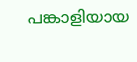പങ്കാളിയായ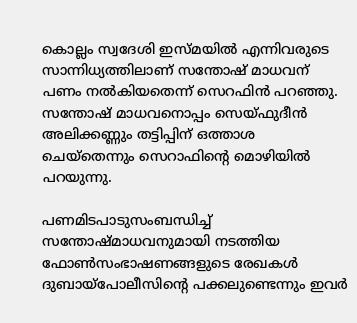കൊല്ലം സ്വദേശി ഇസ്‌മയില്‍ എന്നിവരുടെ സാന്നിധ്യത്തിലാണ്‌ സന്തോഷ്‌ മാധവന്‌ പണം നല്‍കിയതെന്ന്‌ സെറഫിന്‍ പറഞ്ഞു. സന്തോഷ്‌ മാധവനൊപ്പം സെയ്‌ഫുദീന്‍ അലിക്കണ്ണും തട്ടിപ്പിന്‌ ഒത്താശ ചെയ്‌തെന്നും സെറാഫിന്‍റെ മൊഴിയില്‍ പറയുന്നു.

പണമിടപാടുസംബന്ധിച്ച്‌ സന്തോഷ്‌മാധവനുമായി നടത്തിയ ഫോണ്‍സംഭാഷണങ്ങളുടെ രേഖകള്‍ ദുബായ്‌പോലീസിന്റെ പക്കലുണ്ടെന്നും ഇവര്‍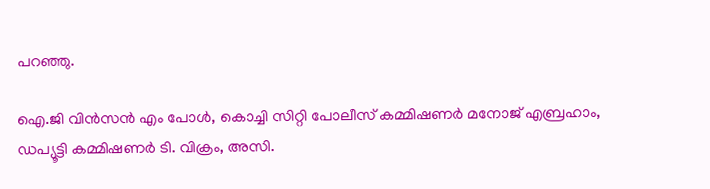പറഞ്ഞു.

ഐ.ജി വിന്‍സന്‍ എം പോള്‍, കൊച്ചി സിറ്റി പോലീസ്‌ കമ്മിഷണര്‍ മനോജ്‌ എബ്രഹാം, ഡപ്യൂട്ടി കമ്മിഷണര്‍ ടി. വിക്രം, അസി.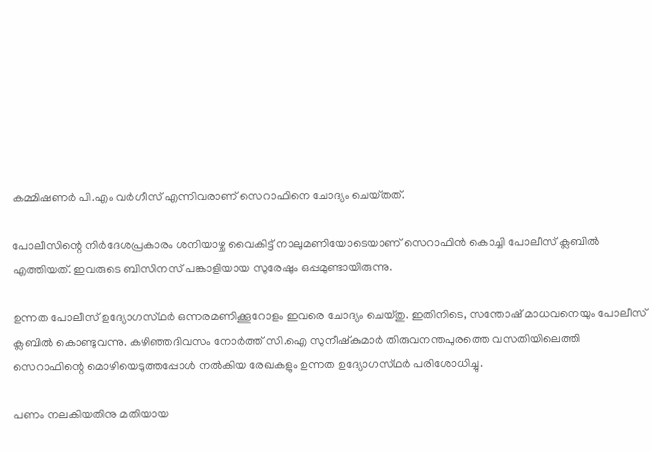കമ്മിഷണര്‍ പി.എം വര്‍ഗീസ്‌ എന്നിവരാണ്‌ സെറാഫിനെ ചോദ്യം ചെയ്‌തത്‌.

പോലീസിന്റെ നിര്‍ദേശപ്രകാരം ശനിയാഴ്ച വൈകിട്ട്‌ നാലുമണിയോടെയാണ്‌ സെറാഫിന്‍ കൊച്ചി പോലീസ്‌ ക്ലബില്‍ എത്തിയത്‌. ഇവരുടെ ബിസിനസ്‌ പങ്കാളിയായ സുരേഷും ഒപ്പമുണ്ടായിരുന്നു.

ഉന്നത പോലീസ്‌ ഉദ്യോഗസ്‌ഥര്‍ ഒന്നരമണിക്കൂറോളം ഇവരെ ചോദ്യം ചെയ്‌തു. ഇതിനിടെ, സന്തോഷ്‌ മാധവനെയും പോലീസ്‌ ക്ലബില്‍ കൊണ്ടുവന്നു. കഴിഞ്ഞദിവസം നോര്‍ത്ത്‌ സി.ഐ സുനീഷ്‌കുമാര്‍ തിരുവനന്തപുരത്തെ വസതിയിലെത്തി സെറാഫിന്റെ മൊഴിയെടുത്തപ്പോള്‍ നല്‍കിയ രേഖകളും ഉന്നത ഉദ്യോഗസ്‌ഥര്‍ പരിശോധിച്ചു.

പണം നലകിയതിനു മതിയായ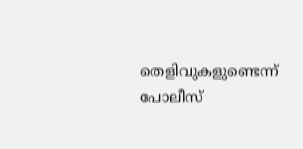തെളിവുകളുണ്ടെന്ന്‌ പോലീസ്‌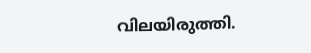വിലയിരുത്തി.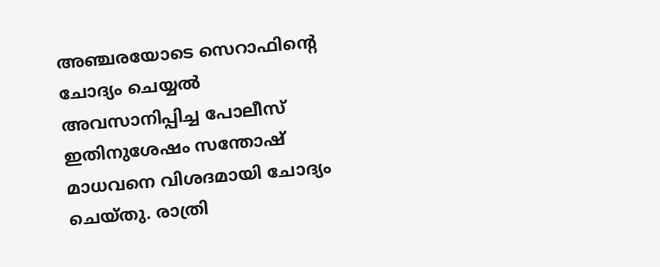അഞ്ചരയോടെ സെറാഫിന്റെ ചോദ്യം ചെയ്യല്‍ അവസാനിപ്പിച്ച പോലീസ്‌ ഇതിനുശേഷം സന്തോഷ്‌ മാധവനെ വിശദമായി ചോദ്യം ചെയ്‌തു. രാത്രി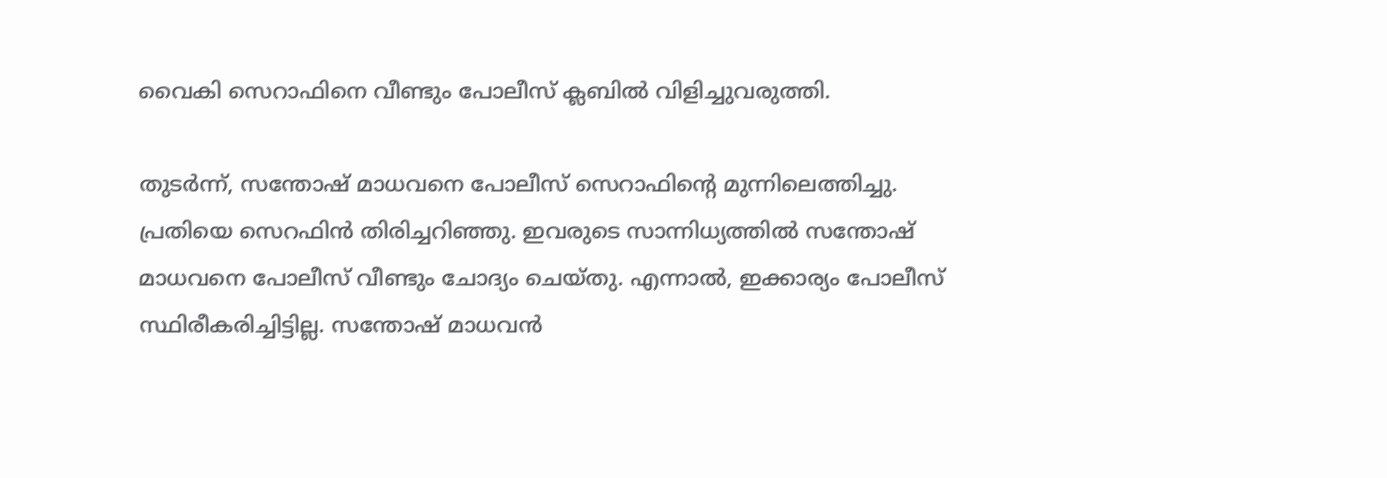വൈകി സെറാഫിനെ വീണ്ടും പോലീസ്‌ ക്ലബില്‍ വിളിച്ചുവരുത്തി.

തുടര്‍ന്ന്‌, സന്തോഷ്‌ മാധവനെ പോലീസ്‌ സെറാഫിന്റെ മുന്നിലെത്തിച്ചു. പ്രതിയെ സെറഫിന്‍ തിരിച്ചറിഞ്ഞു. ഇവരുടെ സാന്നിധ്യത്തില്‍ സന്തോഷ്‌ മാധവനെ പോലീസ്‌ വീണ്ടും ചോദ്യം ചെയ്‌തു. എന്നാല്‍, ഇക്കാര്യം പോലീസ് സ്ഥിരീകരിച്ചിട്ടില്ല. സന്തോഷ് മാധവന്‍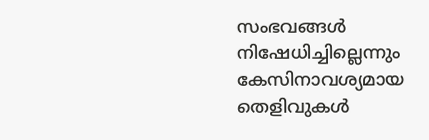സംഭവങ്ങള്‍ നിഷേധിച്ചില്ലെന്നും കേസിനാവശ്യമായ തെളിവുകള്‍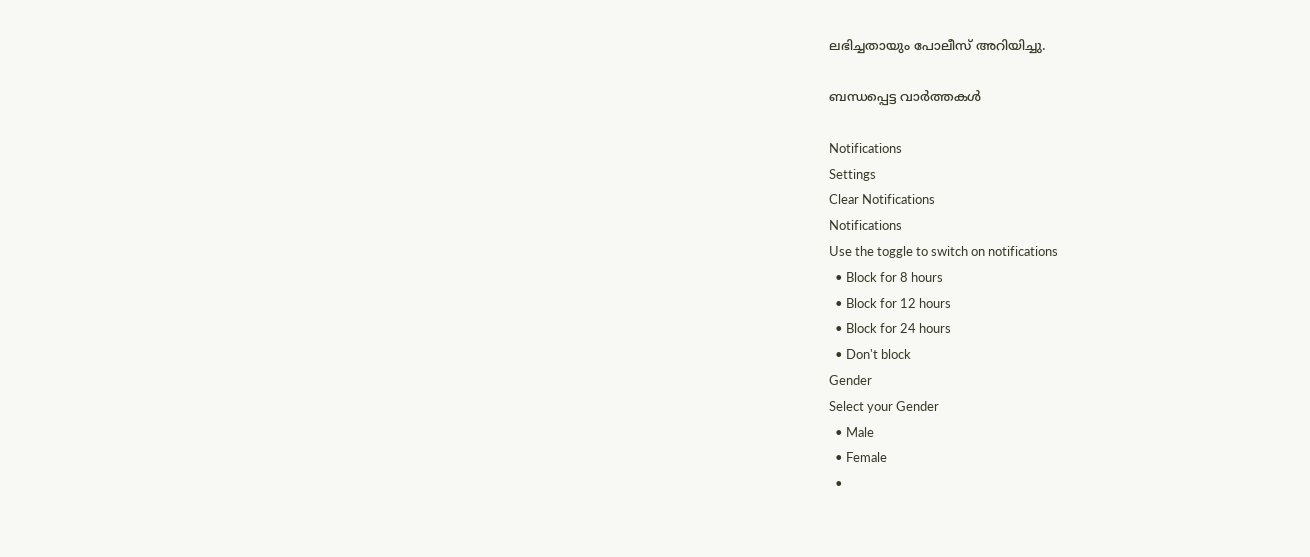ലഭിച്ചതായും പോലീസ് അറിയിച്ചു.

ബന്ധപ്പെട്ട വാര്‍ത്തകള്‍

Notifications
Settings
Clear Notifications
Notifications
Use the toggle to switch on notifications
  • Block for 8 hours
  • Block for 12 hours
  • Block for 24 hours
  • Don't block
Gender
Select your Gender
  • Male
  • Female
  •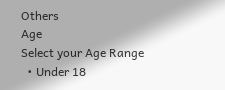Others
Age
Select your Age Range
  • Under 18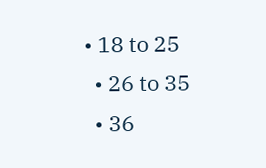• 18 to 25
  • 26 to 35
  • 36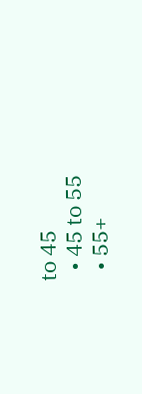to 45
  • 45 to 55
  • 55+